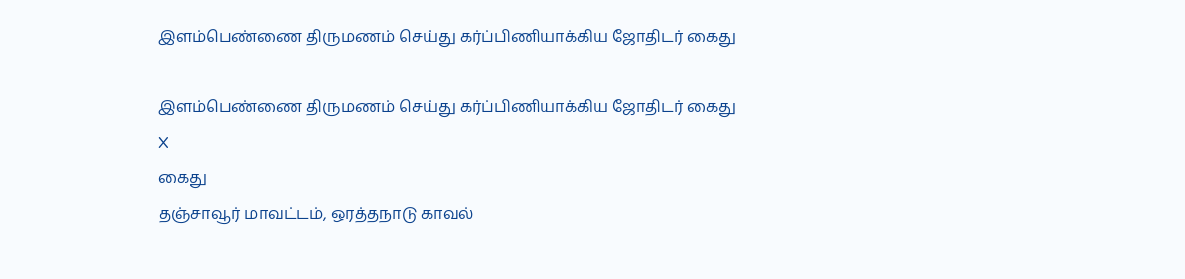இளம்பெண்ணை திருமணம் செய்து கர்ப்பிணியாக்கிய ஜோதிடர் கைது

இளம்பெண்ணை திருமணம் செய்து கர்ப்பிணியாக்கிய ஜோதிடர் கைது
X
கைது
தஞ்சாவூர் மாவட்டம், ஒரத்தநாடு காவல்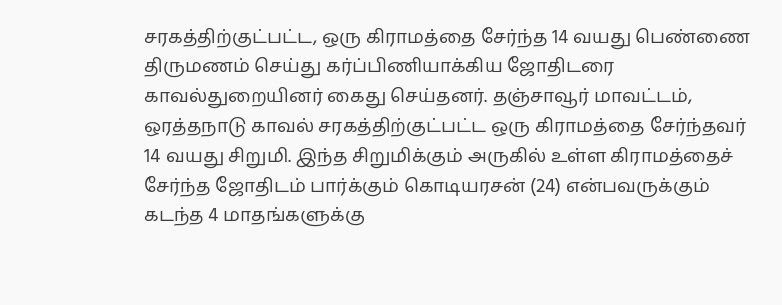சரகத்திற்குட்பட்ட, ஒரு கிராமத்தை சேர்ந்த 14 வயது பெண்ணை திருமணம் செய்து கர்ப்பிணியாக்கிய ஜோதிடரை காவல்துறையினர் கைது செய்தனர். தஞ்சாவூர் மாவட்டம், ஒரத்தநாடு காவல் சரகத்திற்குட்பட்ட ஒரு கிராமத்தை சேர்ந்தவர் 14 வயது சிறுமி. இந்த சிறுமிக்கும் அருகில் உள்ள கிராமத்தைச் சேர்ந்த ஜோதிடம் பார்க்கும் கொடியரசன் (24) என்பவருக்கும் கடந்த 4 மாதங்களுக்கு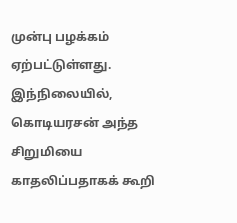முன்பு பழக்கம் ஏற்பட்டுள்ளது.  இந்நிலையில், கொடியரசன் அந்த சிறுமியை காதலிப்பதாகக் கூறி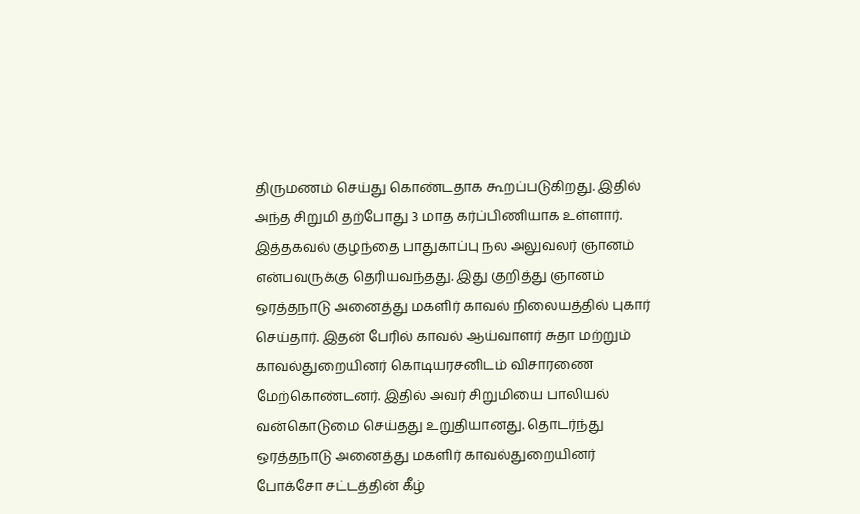திருமணம் செய்து கொண்டதாக கூறப்படுகிறது. இதில் அந்த சிறுமி தற்போது 3 மாத கர்ப்பிணியாக உள்ளார்.  இத்தகவல் குழந்தை பாதுகாப்பு நல அலுவலர் ஞானம் என்பவருக்கு தெரியவந்தது. இது குறித்து ஞானம் ஒரத்தநாடு அனைத்து மகளிர் காவல் நிலையத்தில் புகார் செய்தார். இதன் பேரில் காவல் ஆய்வாளர் சுதா மற்றும் காவல்துறையினர் கொடியரசனிடம் விசாரணை மேற்கொண்டனர். இதில் அவர் சிறுமியை பாலியல் வன்கொடுமை செய்தது உறுதியானது. தொடர்ந்து ஒரத்தநாடு அனைத்து மகளிர் காவல்துறையினர் போக்சோ சட்டத்தின் கீழ்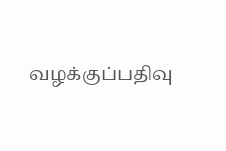வழக்குப்பதிவு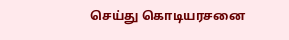செய்து கொடியரசனை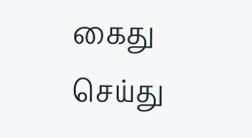கைது செய்து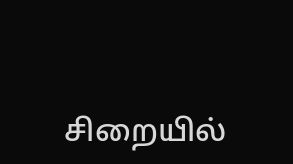சிறையில்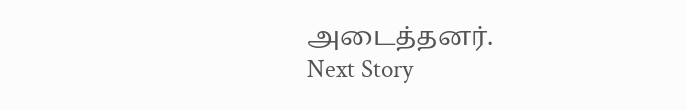அடைத்தனர்.
Next Story